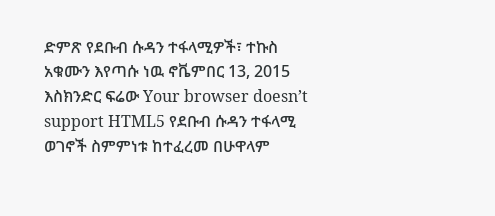ድምጽ የደቡብ ሱዳን ተፋላሚዎች፣ ተኩስ አቁሙን እየጣሱ ነዉ ኖቬምበር 13, 2015 እስክንድር ፍሬው Your browser doesn’t support HTML5 የደቡብ ሱዳን ተፋላሚ ወገኖች ስምምነቱ ከተፈረመ በሁዋላም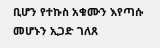ቢሆን የተኩስ አቁሙን እየጣሱ መሆኑን ኢጋድ ገለጸ